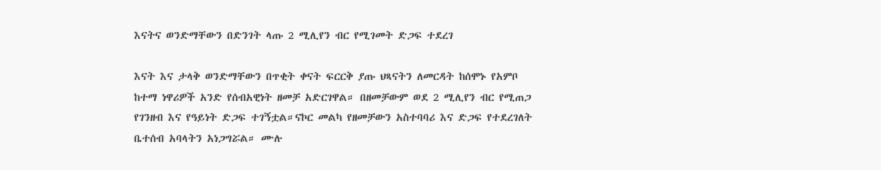እናትና ወንድማቸውን በድንገት ላጡ 2 ሚሊየን ብር የሚገመት ድጋፍ ተደረገ

እናት እና ታላቅ ወንድማቸውን በጥቂት ቀናት ፍርርቅ ያጡ ህጻናትን ለመርዳት ከሰሞኑ የአምቦ ከተማ ነዋሪዎች አንድ የሰብአዊነት ዘመቻ አድርገዋል። በዘመቻውም ወደ 2 ሚሊየን ብር የሚጠጋ የገንዘብ እና የዓይነት ድጋፍ ተገኝቷል።ናኮር መልካ የዘመቻውን አስተባባሪ እና ድጋፍ የተደረገለት ቤተሰብ አባላትን አነጋግሯል። ሙሉ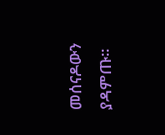መሰናዶውን ያዳምጡ።